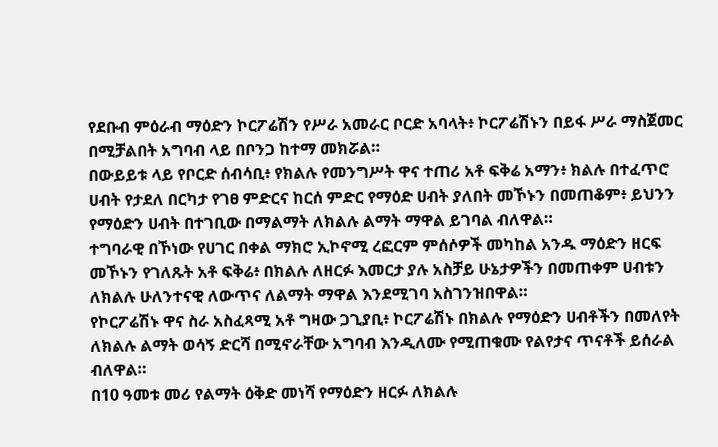የደቡብ ምዕራብ ማዕድን ኮርፖሬሽን የሥራ አመራር ቦርድ አባላት፥ ኮርፖሬሽኑን በይፋ ሥራ ማስጀመር በሚቻልበት አግባብ ላይ በቦንጋ ከተማ መክሯል።
በውይይቱ ላይ የቦርድ ሰብሳቢ፥ የክልሉ የመንግሥት ዋና ተጠሪ አቶ ፍቅሬ አማን፥ ክልሉ በተፈጥሮ ሀብት የታደለ በርካታ የገፀ ምድርና ከርሰ ምድር የማዕድ ሀብት ያለበት መኾኑን በመጠቆም፥ ይህንን የማዕድን ሀብት በተገቢው በማልማት ለክልሉ ልማት ማዋል ይገባል ብለዋል።
ተግባራዊ በኾነው የሀገር በቀል ማክሮ ኢኮኖሚ ረፎርም ምሰሶዎች መካከል አንዱ ማዕድን ዘርፍ መኾኑን የገለጹት አቶ ፍቅሬ፥ በክልሉ ለዘርፉ እመርታ ያሉ አስቻይ ሁኔታዎችን በመጠቀም ሀብቱን ለክልሉ ሁለንተናዊ ለውጥና ለልማት ማዋል እንደሚገባ አስገንዝበዋል።
የኮርፖሬሽኑ ዋና ስራ አስፈጻሚ አቶ ግዛው ጋጊያቢ፥ ኮርፖሬሽኑ በክልሉ የማዕድን ሀብቶችን በመለየት ለክልሉ ልማት ወሳኝ ድርሻ በሚኖራቸው አግባብ እንዲለሙ የሚጠቁሙ የልየታና ጥናቶች ይሰራል ብለዋል።
በ10 ዓመቱ መሪ የልማት ዕቅድ መነሻ የማዕድን ዘርፉ ለክልሉ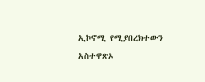ኢኮኖሚ የሚያበረክተውን አስተዋጽኦ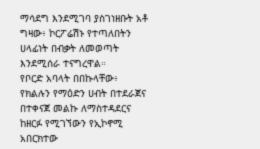ማሳደግ እንደሚገባ ያስገነዘቡት አቶ ግዛው፥ ኮርፖሬሽኑ የተጣለበትን ሀላፊነት በብቃት ለመወጣት እንደሚሰራ ተናግረዋል።
የቦርድ አባላት በበኩላቸው፥ የክልሉን የማዕድን ሀብት በተደራጀና በተቀናጀ መልኩ ለማስተዳደርና ከዘርፉ የሚገኘውን የኢኮኖሚ አበርክተው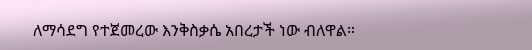ለማሳደግ የተጀመረው እንቅስቃሴ አበረታች ነው ብለዋል።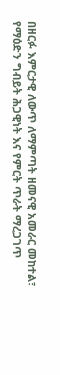በዘርፉ እምርታዊ ለውጥ ለማምጣት ዘመናዊ አመራር መከተል፣ የማዕድን ግብይት ሕጋዊነት እና የምርት ጥራት ማረጋገጥ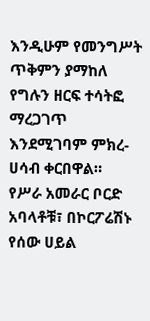እንዲሁም የመንግሥት ጥቅምን ያማከለ የግሉን ዘርፍ ተሳትፎ ማረጋገጥ እንደሚገባም ምክረ-ሀሳብ ቀርበዋል።
የሥራ አመራር ቦርድ አባላቶቹ፣ በኮርፖሬሽኑ የሰው ሀይል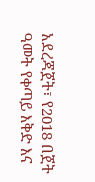አደረጃጀት፣ የ2018 በጀት ዓመት የቀጣይ እቅድ እና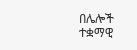በሌሎች ተቋማዊ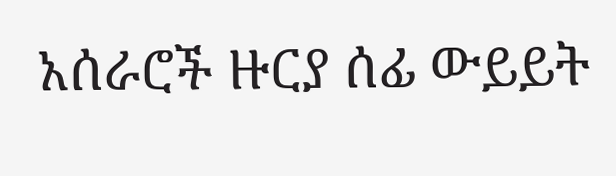አሰራሮች ዙርያ ሰፊ ውይይት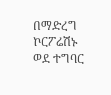በማድረግ ኮርፖሬሽኑ ወደ ተግባር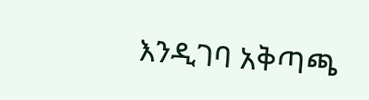እንዲገባ አቅጣጫ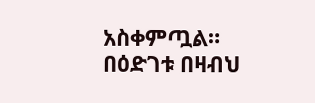አስቀምጧል።
በዕድገቱ በዛብህ